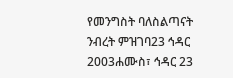የመንግስት ባለስልጣናት ንብረት ምዝገባ23 ኅዳር 2003ሐሙስ፣ ኅዳር 23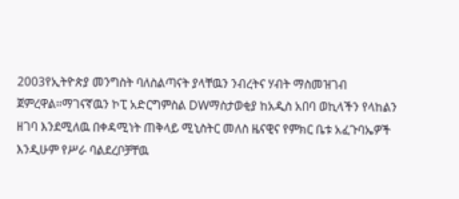2003የኢትዮጵያ መንግስት ባለስልጣናት ያላቸዉን ንብረትና ሃብት ማስመዝገብ ጀምረዋል።ማገናኛዉን ኮፒ አድርግምስል DWማስታወቂያ ከአዲስ አበባ ወኪላችን የላከልን ዘገባ እንደሚለዉ በቀዳሚነት ጠቅላይ ሚኒስትር መለስ ዜናዊና የምክር ቤቱ አፈጉባኤዎች እንዲሁም የሥራ ባልደረቦቻቸዉ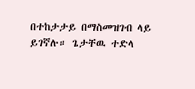በተከታታይ በማስመዝገብ ላይ ይገኛሉ። ጌታቸዉ ተድላ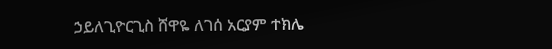ኃይለጊዮርጊስ ሸዋዬ ለገሰ አርያም ተክሌ